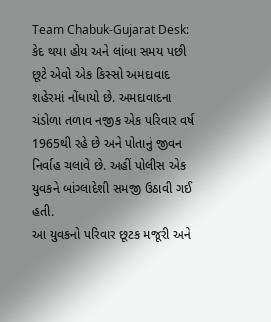Team Chabuk-Gujarat Desk: કેદ થયા હોય અને લાંબા સમય પછી છૂટે એવો એક કિસ્સો અમદાવાદ શહેરમાં નોંધાયો છે. અમદાવાદના ચંડોળા તળાવ નજીક એક પરિવાર વર્ષ 1965થી રહે છે અને પોતાનું જીવન નિર્વાહ ચલાવે છે. અહીં પોલીસ એક યુવકને બાંગ્લાદેશી સમજી ઉઠાવી ગઈ હતી.
આ યુવકનો પરિવાર છૂટક મજૂરી અને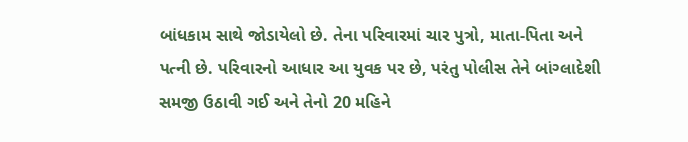બાંધકામ સાથે જોડાયેલો છે. તેના પરિવારમાં ચાર પુત્રો, માતા-પિતા અને પત્ની છે. પરિવારનો આધાર આ યુવક પર છે, પરંતુ પોલીસ તેને બાંગ્લાદેશી સમજી ઉઠાવી ગઈ અને તેનો 20 મહિને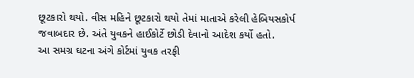છૂટકારો થયો. વીસ મહિને છૂટકારો થયો તેમાં માતાએ કરેલી હેબિયસકોર્પ જવાબદાર છે. અંતે યુવકને હાઈકોર્ટે છોડી દેવાનો આદેશ કર્યો હતો.
આ સમગ્ર ઘટના અંગે કોર્ટમાં યુવક તરફી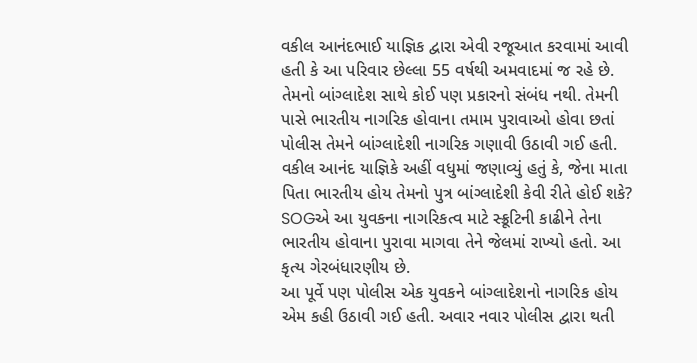વકીલ આનંદભાઈ યાજ્ઞિક દ્વારા એવી રજૂઆત કરવામાં આવી હતી કે આ પરિવાર છેલ્લા 55 વર્ષથી અમવાદમાં જ રહે છે. તેમનો બાંગ્લાદેશ સાથે કોઈ પણ પ્રકારનો સંબંધ નથી. તેમની પાસે ભારતીય નાગરિક હોવાના તમામ પુરાવાઓ હોવા છતાં પોલીસ તેમને બાંગ્લાદેશી નાગરિક ગણાવી ઉઠાવી ગઈ હતી.
વકીલ આનંદ યાજ્ઞિકે અહીં વધુમાં જણાવ્યું હતું કે, જેના માતા પિતા ભારતીય હોય તેમનો પુત્ર બાંગ્લાદેશી કેવી રીતે હોઈ શકે? SOGએ આ યુવકના નાગરિકત્વ માટે સ્ક્રૂટિની કાઢીને તેના ભારતીય હોવાના પુરાવા માગવા તેને જેલમાં રાખ્યો હતો. આ કૃત્ય ગેરબંધારણીય છે.
આ પૂર્વે પણ પોલીસ એક યુવકને બાંગ્લાદેશનો નાગરિક હોય એમ કહી ઉઠાવી ગઈ હતી. અવાર નવાર પોલીસ દ્વારા થતી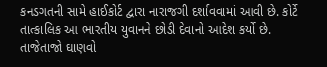કનડગતની સામે હાઈકોર્ટ દ્વારા નારાજગી દર્શાવવામાં આવી છે. કોર્ટે તાત્કાલિક આ ભારતીય યુવાનને છોડી દેવાનો આદેશ કર્યો છે.
તાજેતાજો ઘાણવો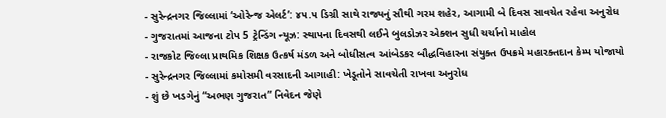- સુરેન્દ્રનગર જિલ્લામાં ‘ઓરેન્જ એલર્ટ’: ૪૫.૫ ડિગ્રી સાથે રાજ્યનું સૌથી ગરમ શહેર, આગામી બે દિવસ સાવચેત રહેવા અનુરોધ
- ગુજરાતમાં આજના ટોપ 5 ટ્રેન્ડિંગ ન્યૂઝ: સ્થાપના દિવસથી લઈને બુલડોઝર એક્શન સુધી ચર્ચાનો માહોલ
- રાજકોટ જિલ્લા પ્રાથમિક શિક્ષક ઉત્કર્ષ મંડળ અને બોધીસત્વ આંબેડકર બૌદ્ધવિહારના સંયુક્ત ઉપક્રમે મહારક્તદાન કેમ્પ યોજાયો
- સુરેન્દ્રનગર જિલ્લામાં કમોસમી વરસાદની આગાહી: ખેડૂતોને સાવચેતી રાખવા અનુરોધ
- શું છે ખડગેનું “અભણ ગુજરાત” નિવેદન જેણે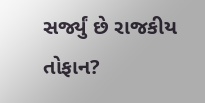સર્જ્યું છે રાજકીય તોફાન?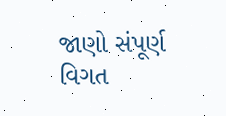જાણો સંપૂર્ણ વિગત